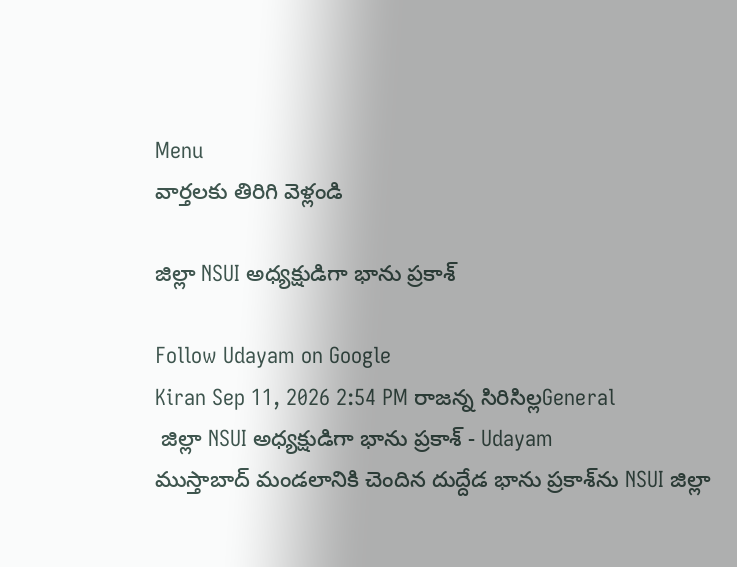Menu
వార్తలకు తిరిగి వెళ్లండి

జిల్లా NSUI అధ్యక్షుడిగా భాను ప్రకాశ్

Follow Udayam on Google
Kiran Sep 11, 2026 2:54 PM రాజన్న సిరిసిల్లGeneral
 జిల్లా NSUI అధ్యక్షుడిగా భాను ప్రకాశ్ - Udayam
ముస్తాబాద్ మండలానికి చెందిన దుద్దేడ భాను ప్రకాశ్‌ను NSUI జిల్లా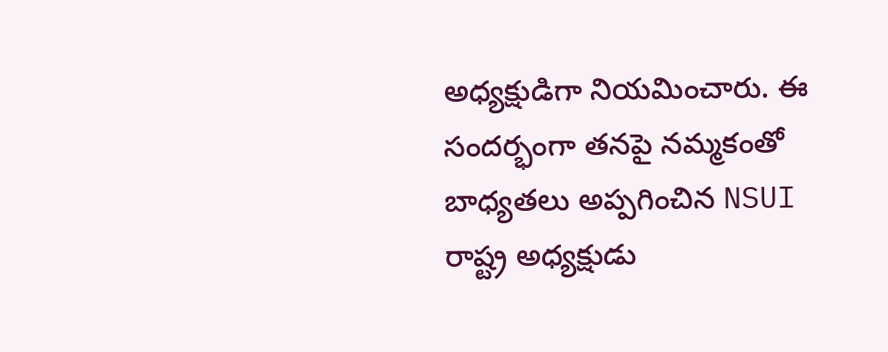అధ్యక్షుడిగా నియమించారు. ఈ సందర్భంగా తనపై నమ్మకంతో బాధ్యతలు అప్పగించిన NSUI రాష్ట్ర అధ్యక్షుడు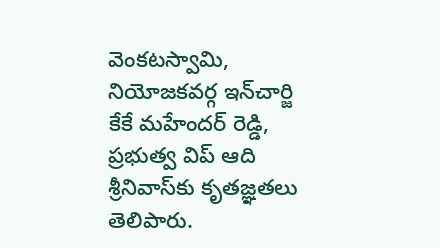వెంకటస్వామి, నియోజకవర్గ ఇన్‌చార్జి కేకే మహేందర్ రెడ్డి, ప్రభుత్వ విప్ ఆది శ్రీనివాస్‌కు కృతజ్ఞతలు తెలిపారు.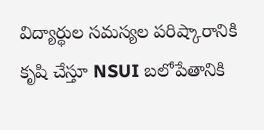విద్యార్థుల సమస్యల పరిష్కారానికి కృషి చేస్తూ NSUI బలోపేతానికి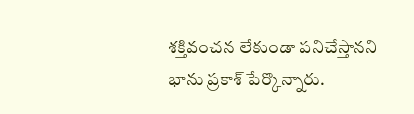శక్తివంచన లేకుండా పనిచేస్తానని భాను ప్రకాశ్ పేర్కొన్నారు.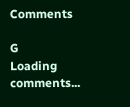Comments

G
Loading comments...